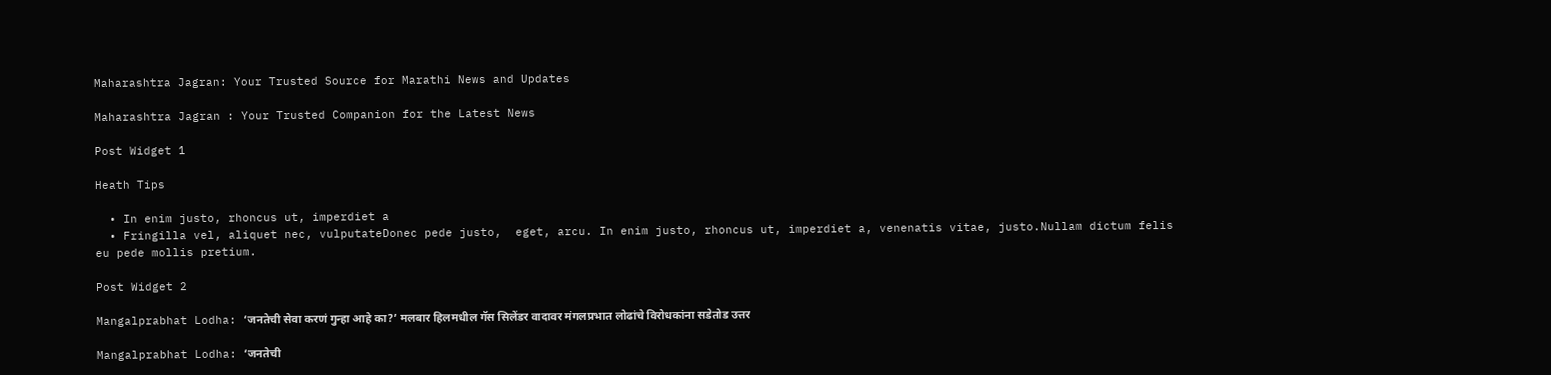Maharashtra Jagran: Your Trusted Source for Marathi News and Updates

Maharashtra Jagran : Your Trusted Companion for the Latest News

Post Widget 1

Heath Tips

  • In enim justo, rhoncus ut, imperdiet a
  • Fringilla vel, aliquet nec, vulputateDonec pede justo,  eget, arcu. In enim justo, rhoncus ut, imperdiet a, venenatis vitae, justo.Nullam dictum felis eu pede mollis pretium.

Post Widget 2

Mangalprabhat Lodha: ‘जनतेची सेवा करणं गुन्हा आहे का?’ मलबार हिलमधील गॅस सिलेंडर वादावर मंगलप्रभात लोढांचे विरोधकांना सडेतोड उत्तर

Mangalprabhat Lodha: ‘जनतेची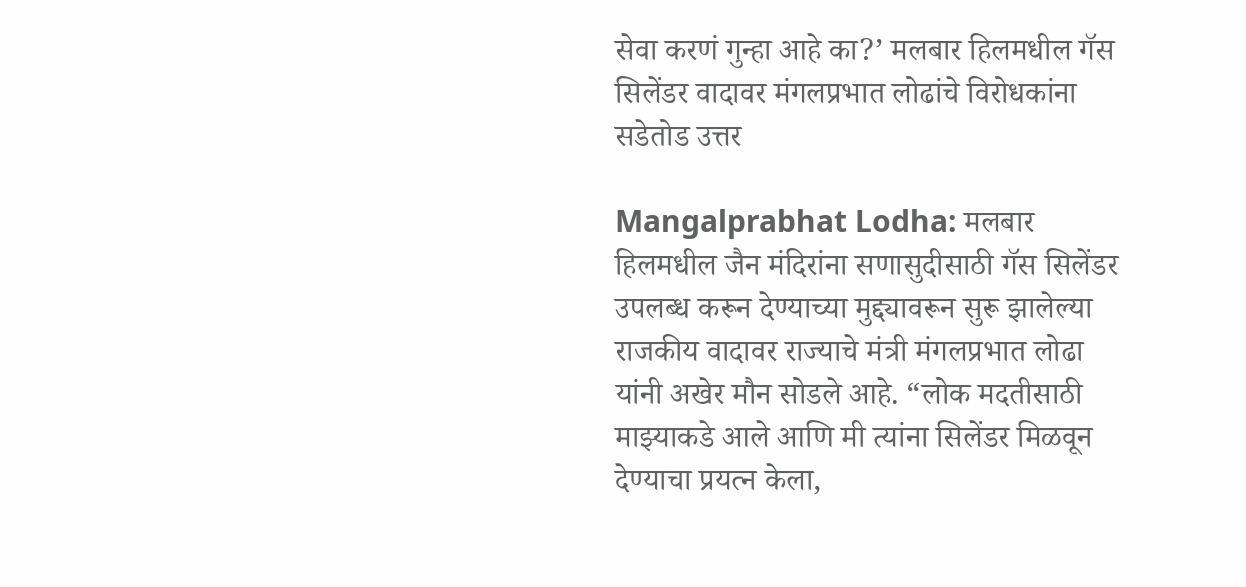सेवा करणं गुन्हा आहे का?’ मलबार हिलमधील गॅस सिलेंडर वादावर मंगलप्रभात लोढांचे विरोधकांना सडेतोड उत्तर

Mangalprabhat Lodha: मलबार हिलमधील जैन मंदिरांना सणासुदीसाठी गॅस सिलेंडर उपलब्ध करून देण्याच्या मुद्द्यावरून सुरू झालेल्या राजकीय वादावर राज्याचे मंत्री मंगलप्रभात लोढा यांनी अखेर मौन सोडले आहे. “लोक मदतीसाठी माझ्याकडे आले आणि मी त्यांना सिलेंडर मिळवून देण्याचा प्रयत्न केला,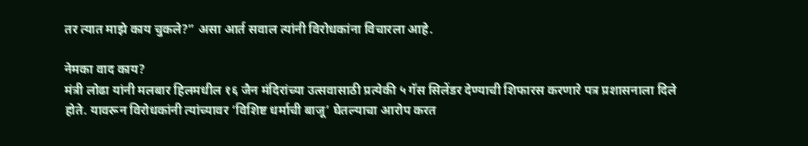तर त्यात माझे काय चुकले?” असा आर्त सवाल त्यांनी विरोधकांना विचारला आहे.

नेमका वाद काय?
मंत्री लोढा यांनी मलबार हिलमधील १६ जैन मंदिरांच्या उत्सवासाठी प्रत्येकी ५ गॅस सिलेंडर देण्याची शिफारस करणारे पत्र प्रशासनाला दिले होते. यावरून विरोधकांनी त्यांच्यावर ‘विशिष्ट धर्माची बाजू’ घेतल्याचा आरोप करत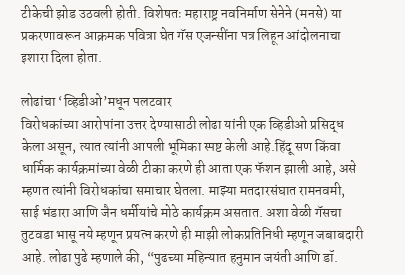टीकेची झोड उठवली होती. विशेषतः महाराष्ट्र नवनिर्माण सेनेने (मनसे) या प्रकरणावरून आक्रमक पवित्रा घेत गॅस एजन्सींना पत्र लिहून आंदोलनाचा इशारा दिला होता.

लोढांचा ‘व्हिडीओ’मधून पलटवार
विरोधकांच्या आरोपांना उत्तर देण्यासाठी लोढा यांनी एक व्हिडीओ प्रसिद्ध केला असून, त्यात त्यांनी आपली भूमिका स्पष्ट केली आहे.हिंदू सण किंवा धार्मिक कार्यक्रमांच्या वेळी टीका करणे ही आता एक फॅशन झाली आहे, असे म्हणत त्यांनी विरोधकांचा समाचार घेतला. माझ्या मतदारसंघात रामनवमी, साई भंडारा आणि जैन धर्मीयांचे मोठे कार्यक्रम असतात. अशा वेळी गॅसचा तुटवडा भासू नये म्हणून प्रयत्न करणे ही माझी लोकप्रतिनिधी म्हणून जबाबदारी आहे. लोढा पुढे म्हणाले की, “पुढच्या महिन्यात हनुमान जयंती आणि डॉ.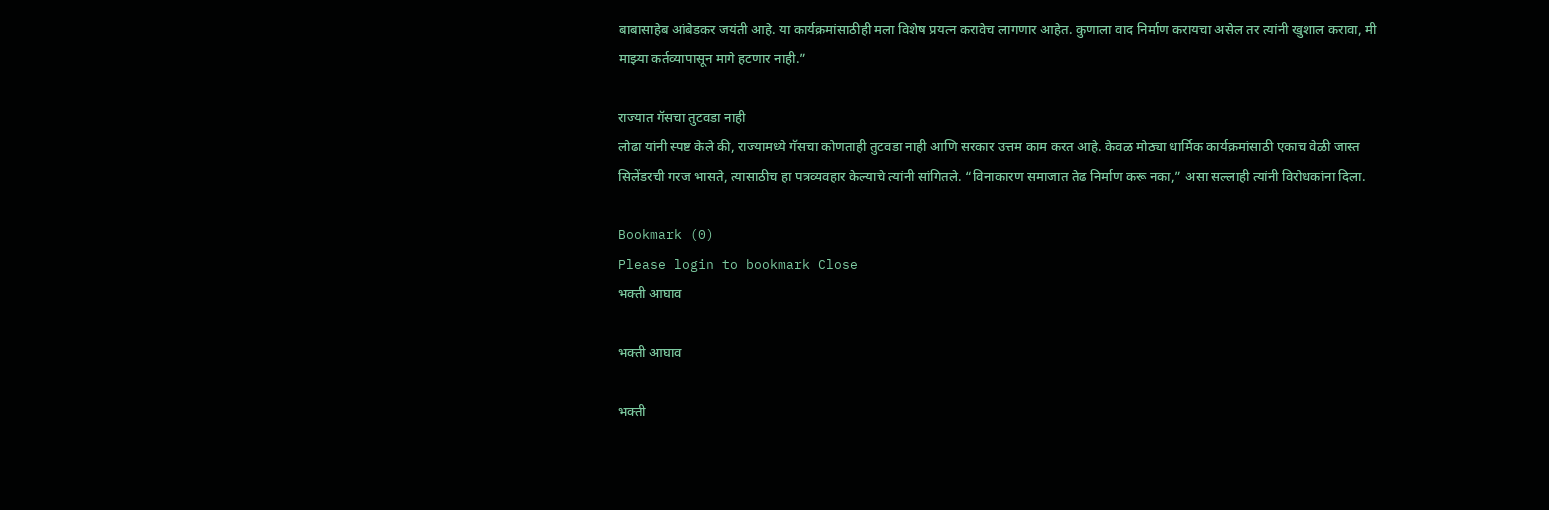बाबासाहेब आंबेडकर जयंती आहे. या कार्यक्रमांसाठीही मला विशेष प्रयत्न करावेच लागणार आहेत. कुणाला वाद निर्माण करायचा असेल तर त्यांनी खुशाल करावा, मी माझ्या कर्तव्यापासून मागे हटणार नाही.”

राज्यात गॅसचा तुटवडा नाही
लोढा यांनी स्पष्ट केले की, राज्यामध्ये गॅसचा कोणताही तुटवडा नाही आणि सरकार उत्तम काम करत आहे. केवळ मोठ्या धार्मिक कार्यक्रमांसाठी एकाच वेळी जास्त सिलेंडरची गरज भासते, त्यासाठीच हा पत्रव्यवहार केल्याचे त्यांनी सांगितले. “विनाकारण समाजात तेढ निर्माण करू नका,” असा सल्लाही त्यांनी विरोधकांना दिला.

Bookmark (0)
Please login to bookmark Close
भक्ती आघाव

भक्ती आघाव

भक्ती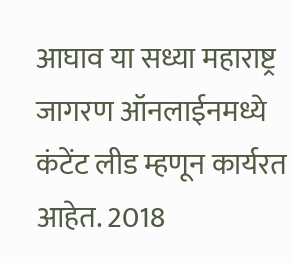आघाव या सध्या महाराष्ट्र जागरण ऑनलाईनमध्ये कंटेंट लीड म्हणून कार्यरत आहेत. 2018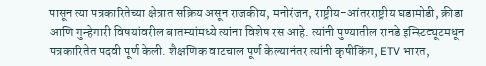पासून त्या पत्रकारितेच्या क्षेत्रात सक्रिय असून राजकीय, मनोरंजन, राष्ट्रीय-आंतरराष्ट्रीय घडामोडी, क्रीडा आणि गुन्हेगारी विषयांवरील बातम्यांमध्ये त्यांना विशेष रस आहे. त्यांनी पुण्यातील रानडे इन्स्टिट्यूटमधून पत्रकारितेत पदवी पूर्ण केली. शैक्षणिक वाटचाल पूर्ण केल्यानंतर त्यांनी कृषीकिंग, ETV भारत,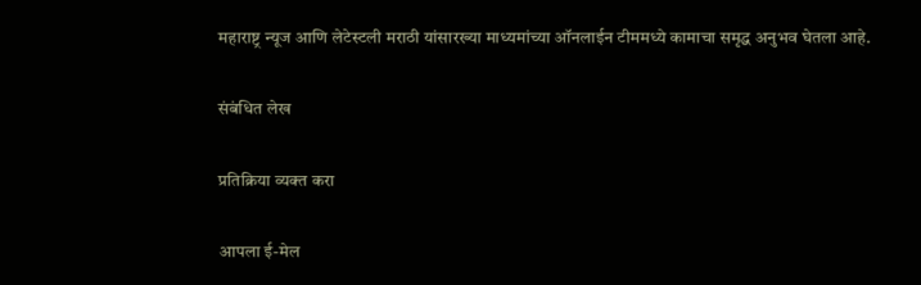महाराष्ट्र न्यूज आणि लेटेस्टली मराठी यांसारख्या माध्यमांच्या ऑनलाईन टीममध्ये कामाचा समृद्ध अनुभव घेतला आहे.

संबंधित लेख

प्रतिक्रिया व्यक्त करा

आपला ई-मेल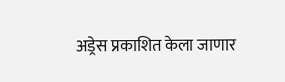अड्रेस प्रकाशित केला जाणार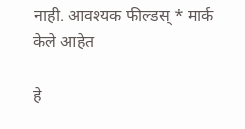नाही. आवश्यक फील्डस् * मार्क केले आहेत

हे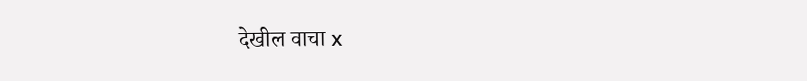देखील वाचा x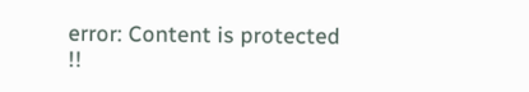error: Content is protected !!